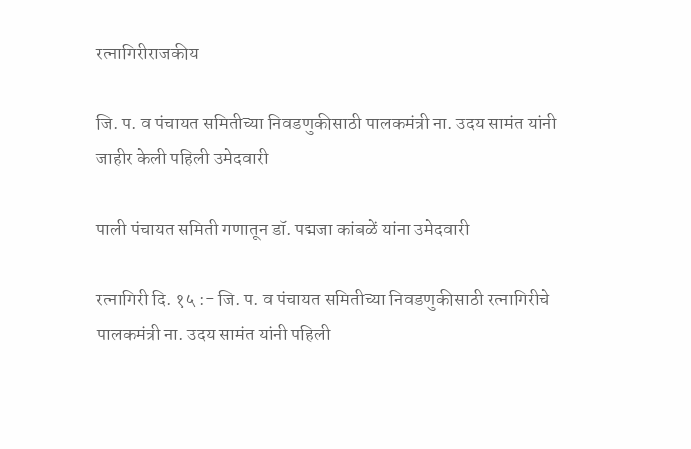रत्नागिरीराजकीय

जि. प. व पंचायत समितीच्या निवडणुकीसाठी पालकमंत्री ना. उदय सामंत यांनी जाहीर केली पहिली उमेदवारी

पाली पंचायत समिती गणातून डॉ. पद्मजा कांबळें यांना उमेदवारी

रत्नागिरी दि. १५ :- जि. प. व पंचायत समितीच्या निवडणुकीसाठी रत्नागिरीचे पालकमंत्री ना. उदय सामंत यांनी पहिली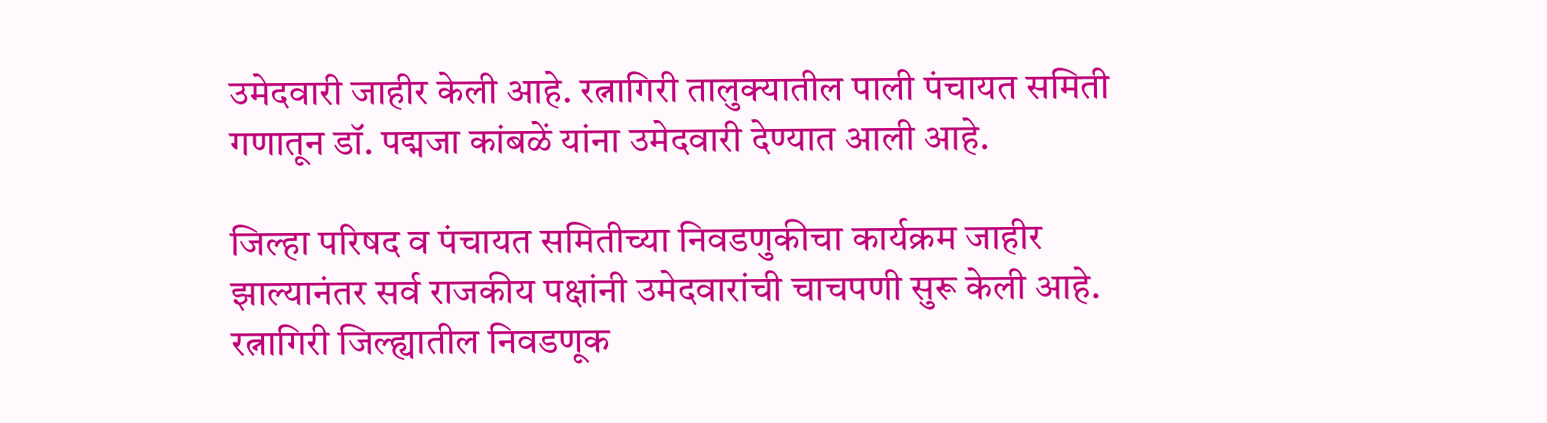उमेदवारी जाहीर केली आहे. रत्नागिरी तालुक्यातील पाली पंचायत समिती गणातून डॉ. पद्मजा कांबळें यांना उमेदवारी देण्यात आली आहे.

जिल्हा परिषद व पंचायत समितीच्या निवडणुकीचा कार्यक्रम जाहीर झाल्यानंतर सर्व राजकीय पक्षांनी उमेदवारांची चाचपणी सुरू केली आहे. रत्नागिरी जिल्ह्यातील निवडणूक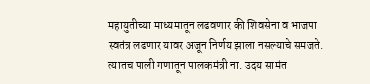महायुतीच्या माध्यमातून लढवणार की शिवसेना व भाजपा स्वतंत्र लढणार यावर अजून निर्णय झाला नसल्याचे समजते. त्यातच पाली गणातून पालकमंत्री ना. उदय सामंत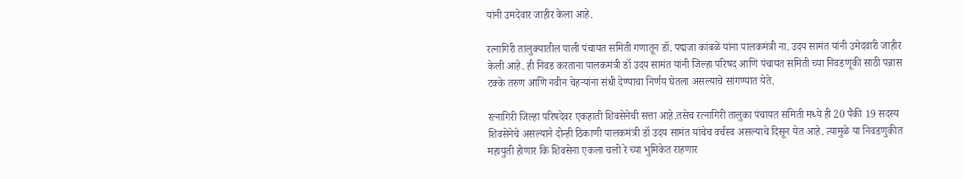यांनी उमदेवार जाहीर केला आहे.

रत्नागिरी तालुक्यातील पाली पंचायत समिती गणातून डॉ. पद्मजा कांबळें यांना पालकमंत्री ना. उदय सामंत यांनी उमेदवारी जाहीर केली आहे. ही निवड करताना पालकमंत्री डॉ उदय सामंत यांनी जिल्हा परिषद आणि पंचायत समिती च्या निवडणूकी साठी पन्नास टक्के तरुण आणि नवीन चेहऱ्यांना संधी देण्याचा निर्णय घेतला असल्याचे सांगण्यात येते.

रत्नागिरी जिल्हा परिषदेवर एकहाती शिवसेनेची सत्ता आहे.तसेच रत्नागिरी तालुका पंचायत समिती मध्ये ही 20 पैकी 19 सदस्य शिवसेनेचे असल्याने दोन्ही ठिकाणी पालकमंत्री डॉ उदय सामंत यांचेच वर्चस्व असल्याचे दिसून येत आहे. त्यामुळे या निवडणुकीत महायुती होणार कि शिवसेना एकला चलो रे च्या भुमिकेत राहणार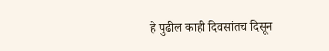हे पुढील काही दिवसांतच दिसून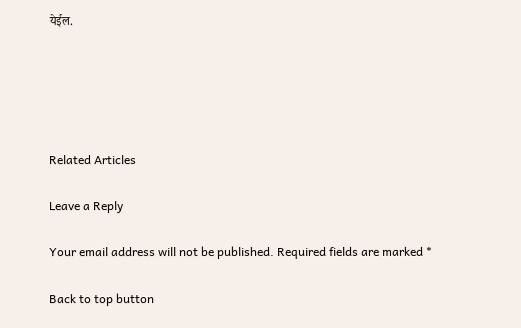येईल.





Related Articles

Leave a Reply

Your email address will not be published. Required fields are marked *

Back to top button